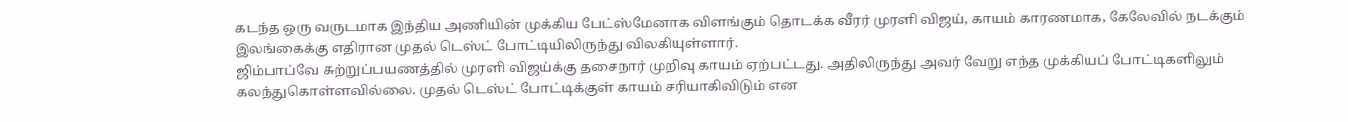கடந்த ஒரு வருடமாக இந்திய அணியின் முக்கிய பேட்ஸ்மேனாக விளங்கும் தொடக்க வீரர் முரளி விஜய், காயம் காரணமாக, கேலேவில் நடக்கும் இலங்கைக்கு எதிரான முதல் டெஸ்ட் போட்டியிலிருந்து விலகியுள்ளார்.
ஜிம்பாப்வே சுற்றுப்பயணத்தில் முரளி விஜய்க்கு தசைநார் முறிவு காயம் ஏற்பட்டது. அதிலிருந்து அவர் வேறு எந்த முக்கியப் போட்டிகளிலும் கலந்துகொள்ளவில்லை. முதல் டெஸ்ட் போட்டிக்குள் காயம் சரியாகிவிடும் என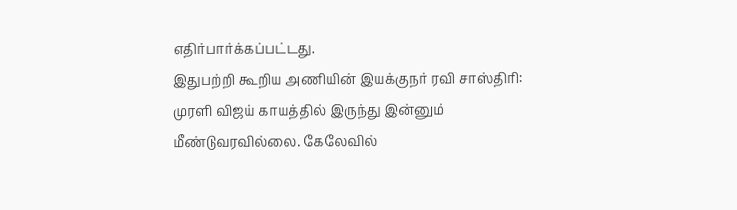எதிர்பார்க்கப்பட்டது.
இதுபற்றி கூறிய அணியின் இயக்குநர் ரவி சாஸ்திரி: முரளி விஜய் காயத்தில் இருந்து இன்னும் மீண்டுவரவில்லை. கேலேவில்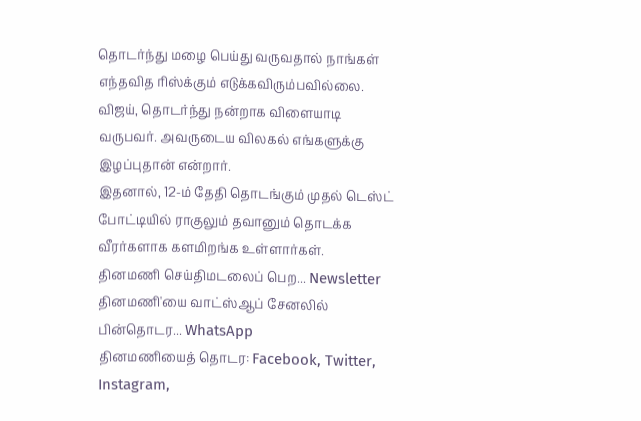தொடர்ந்து மழை பெய்து வருவதால் நாங்கள் எந்தவித ரிஸ்க்கும் எடுக்கவிரும்பவில்லை. விஜய், தொடர்ந்து நன்றாக விளையாடி வருபவர். அவருடைய விலகல் எங்களுக்கு இழப்புதான் என்றார்.
இதனால், 12-ம் தேதி தொடங்கும் முதல் டெஸ்ட் போட்டியில் ராகுலும் தவானும் தொடக்க வீரர்களாக களமிறங்க உள்ளார்கள்.
தினமணி செய்திமடலைப் பெற... Newsletter
தினமணி'யை வாட்ஸ்ஆப் சேனலில் பின்தொடர... WhatsApp
தினமணியைத் தொடர: Facebook, Twitter, Instagram,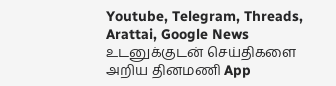Youtube, Telegram, Threads, Arattai, Google News
உடனுக்குடன் செய்திகளை அறிய தினமணி App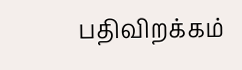பதிவிறக்கம்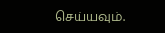செய்யவும்.